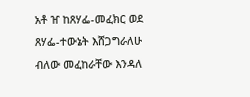አቶ ዠ ከጸሃፌ-መፈክር ወደ ጸሃፌ-ተውኔት እሸጋግራለሁ ብለው መፈከራቸው እንዳለ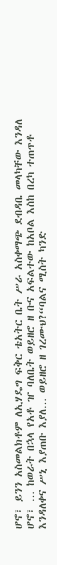ሆኖ፣ ይንን አስመልክቶም ለኢሃዴግ ፍቅር ቴአትር ቤት ሥራ አስቀማጭ ደብዳቤ መላካቸው እንዳለ ሆኖ፣ … ከወራት በኋላ የአቶ ዠ ባለቤት ወይዘሮ ዘ ቡና አፍልተው ከአቦል እስከ በረካ ተጠጥቶ እንዳለቀና ሥኒ እያጠቡ እያለ… ወይዘሮ ዘ ገረሙህ?“ባልና ሚስት ካንድ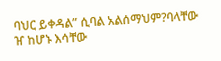ባህር ይቀዳል” ሲባል አልሰማህም?ባላቸው ዠ ከሆኑ እሳቸው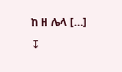ከ ዘ ሌላ […]
↧